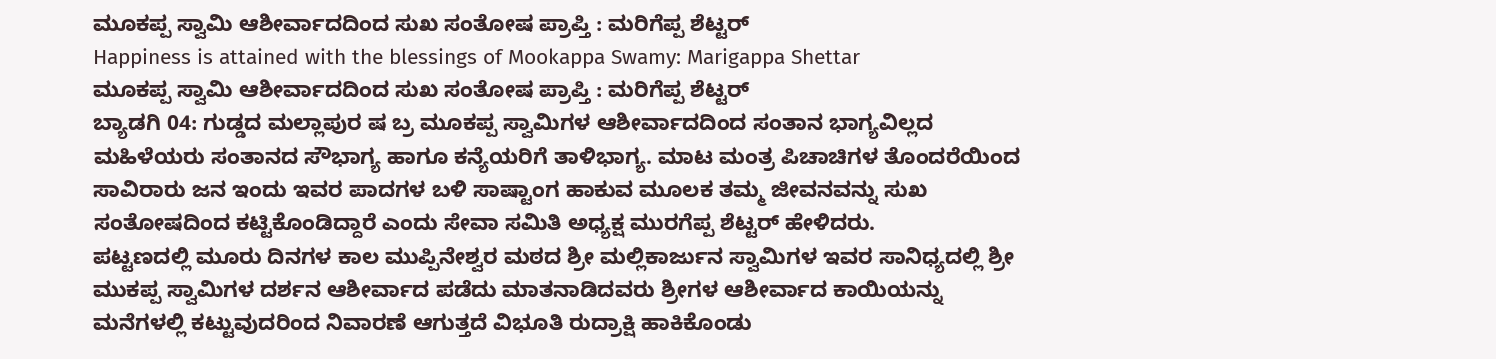ಮೂಕಪ್ಪ ಸ್ವಾಮಿ ಆಶೀರ್ವಾದದಿಂದ ಸುಖ ಸಂತೋಷ ಪ್ರಾಪ್ತಿ : ಮರಿಗೆಪ್ಪ ಶೆಟ್ಟರ್
Happiness is attained with the blessings of Mookappa Swamy: Marigappa Shettar
ಮೂಕಪ್ಪ ಸ್ವಾಮಿ ಆಶೀರ್ವಾದದಿಂದ ಸುಖ ಸಂತೋಷ ಪ್ರಾಪ್ತಿ : ಮರಿಗೆಪ್ಪ ಶೆಟ್ಟರ್
ಬ್ಯಾಡಗಿ 04: ಗುಡ್ಡದ ಮಲ್ಲಾಪುರ ಷ ಬ್ರ ಮೂಕಪ್ಪ ಸ್ವಾಮಿಗಳ ಆಶೀರ್ವಾದದಿಂದ ಸಂತಾನ ಭಾಗ್ಯವಿಲ್ಲದ ಮಹಿಳೆಯರು ಸಂತಾನದ ಸೌಭಾಗ್ಯ ಹಾಗೂ ಕನ್ಯೆಯರಿಗೆ ತಾಳಿಭಾಗ್ಯ. ಮಾಟ ಮಂತ್ರ ಪಿಚಾಚಿಗಳ ತೊಂದರೆಯಿಂದ ಸಾವಿರಾರು ಜನ ಇಂದು ಇವರ ಪಾದಗಳ ಬಳಿ ಸಾಷ್ಟಾಂಗ ಹಾಕುವ ಮೂಲಕ ತಮ್ಮ ಜೀವನವನ್ನು ಸುಖ ಸಂತೋಷದಿಂದ ಕಟ್ಟಿಕೊಂಡಿದ್ದಾರೆ ಎಂದು ಸೇವಾ ಸಮಿತಿ ಅಧ್ಯಕ್ಷ ಮುರಗೆಪ್ಪ ಶೆಟ್ಟರ್ ಹೇಳಿದರು.
ಪಟ್ಟಣದಲ್ಲಿ ಮೂರು ದಿನಗಳ ಕಾಲ ಮುಪ್ಪಿನೇಶ್ವರ ಮಠದ ಶ್ರೀ ಮಲ್ಲಿಕಾರ್ಜುನ ಸ್ವಾಮಿಗಳ ಇವರ ಸಾನಿಧ್ಯದಲ್ಲಿ ಶ್ರೀ ಮುಕಪ್ಪ ಸ್ವಾಮಿಗಳ ದರ್ಶನ ಆಶೀರ್ವಾದ ಪಡೆದು ಮಾತನಾಡಿದವರು ಶ್ರೀಗಳ ಆಶೀರ್ವಾದ ಕಾಯಿಯನ್ನು ಮನೆಗಳಲ್ಲಿ ಕಟ್ಟುವುದರಿಂದ ನಿವಾರಣೆ ಆಗುತ್ತದೆ ವಿಭೂತಿ ರುದ್ರಾಕ್ಷಿ ಹಾಕಿಕೊಂಡು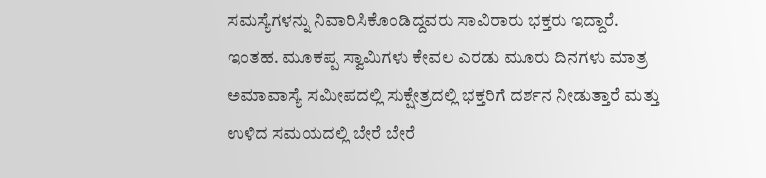ಸಮಸ್ಯೆಗಳನ್ನು ನಿವಾರಿಸಿಕೊಂಡಿದ್ದವರು ಸಾವಿರಾರು ಭಕ್ತರು ಇದ್ದಾರೆ. ಇಂತಹ. ಮೂಕಪ್ಪ ಸ್ವಾಮಿಗಳು ಕೇವಲ ಎರಡು ಮೂರು ದಿನಗಳು ಮಾತ್ರ ಅಮಾವಾಸ್ಯೆ ಸಮೀಪದಲ್ಲಿ ಸುಕ್ಷೇತ್ರದಲ್ಲಿ ಭಕ್ತರಿಗೆ ದರ್ಶನ ನೀಡುತ್ತಾರೆ ಮತ್ತು ಉಳಿದ ಸಮಯದಲ್ಲಿ ಬೇರೆ ಬೇರೆ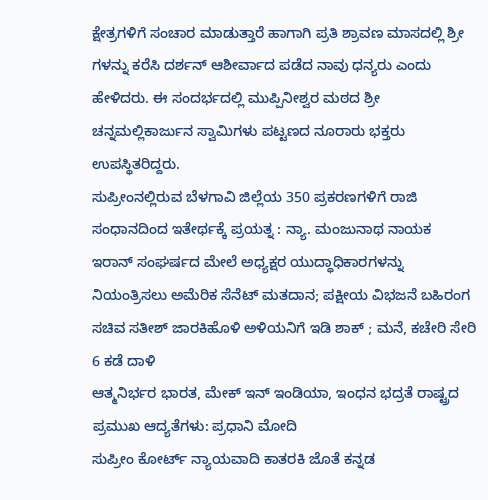ಕ್ಷೇತ್ರಗಳಿಗೆ ಸಂಚಾರ ಮಾಡುತ್ತಾರೆ ಹಾಗಾಗಿ ಪ್ರತಿ ಶ್ರಾವಣ ಮಾಸದಲ್ಲಿ ಶ್ರೀ ಗಳನ್ನು ಕರೆಸಿ ದರ್ಶನ್ ಆಶೀರ್ವಾದ ಪಡೆದ ನಾವು ಧನ್ಯರು ಎಂದು ಹೇಳಿದರು. ಈ ಸಂದರ್ಭದಲ್ಲಿ ಮುಪ್ಪಿನೀಶ್ವರ ಮಠದ ಶ್ರೀ ಚನ್ನಮಲ್ಲಿಕಾರ್ಜುನ ಸ್ವಾಮಿಗಳು ಪಟ್ಟಣದ ನೂರಾರು ಭಕ್ತರು ಉಪಸ್ಥಿತರಿದ್ದರು.
ಸುಪ್ರೀಂನಲ್ಲಿರುವ ಬೆಳಗಾವಿ ಜಿಲ್ಲೆಯ 350 ಪ್ರಕರಣಗಳಿಗೆ ರಾಜಿ ಸಂಧಾನದಿಂದ ಇತೇರ್ಥಕ್ಕೆ ಪ್ರಯತ್ನ : ನ್ಯಾ. ಮಂಜುನಾಥ ನಾಯಕ
ಇರಾನ್ ಸಂಘರ್ಷದ ಮೇಲೆ ಅಧ್ಯಕ್ಷರ ಯುದ್ಧಾಧಿಕಾರಗಳನ್ನು ನಿಯಂತ್ರಿಸಲು ಅಮೆರಿಕ ಸೆನೆಟ್ ಮತದಾನ; ಪಕ್ಷೀಯ ವಿಭಜನೆ ಬಹಿರಂಗ
ಸಚಿವ ಸತೀಶ್ ಜಾರಕಿಹೊಳಿ ಅಳಿಯನಿಗೆ ಇಡಿ ಶಾಕ್ ; ಮನೆ, ಕಚೇರಿ ಸೇರಿ 6 ಕಡೆ ದಾಳಿ
ಆತ್ಮನಿರ್ಭರ ಭಾರತ, ಮೇಕ್ ಇನ್ ಇಂಡಿಯಾ, ಇಂಧನ ಭದ್ರತೆ ರಾಷ್ಟ್ರದ ಪ್ರಮುಖ ಆದ್ಯತೆಗಳು: ಪ್ರಧಾನಿ ಮೋದಿ
ಸುಪ್ರೀಂ ಕೋರ್ಟ್ ನ್ಯಾಯವಾದಿ ಕಾತರಕಿ ಜೊತೆ ಕನ್ನಡ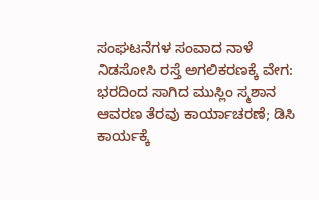ಸಂಘಟನೆಗಳ ಸಂವಾದ ನಾಳೆ
ನಿಡಸೋಸಿ ರಸ್ತೆ ಅಗಲಿಕರಣಕ್ಕೆ ವೇಗ: ಭರದಿಂದ ಸಾಗಿದ ಮುಸ್ಲಿಂ ಸ್ಮಶಾನ ಆವರಣ ತೆರವು ಕಾರ್ಯಾಚರಣೆ; ಡಿಸಿ ಕಾರ್ಯಕ್ಕೆ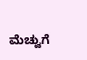ಮೆಚ್ವುಗೆ